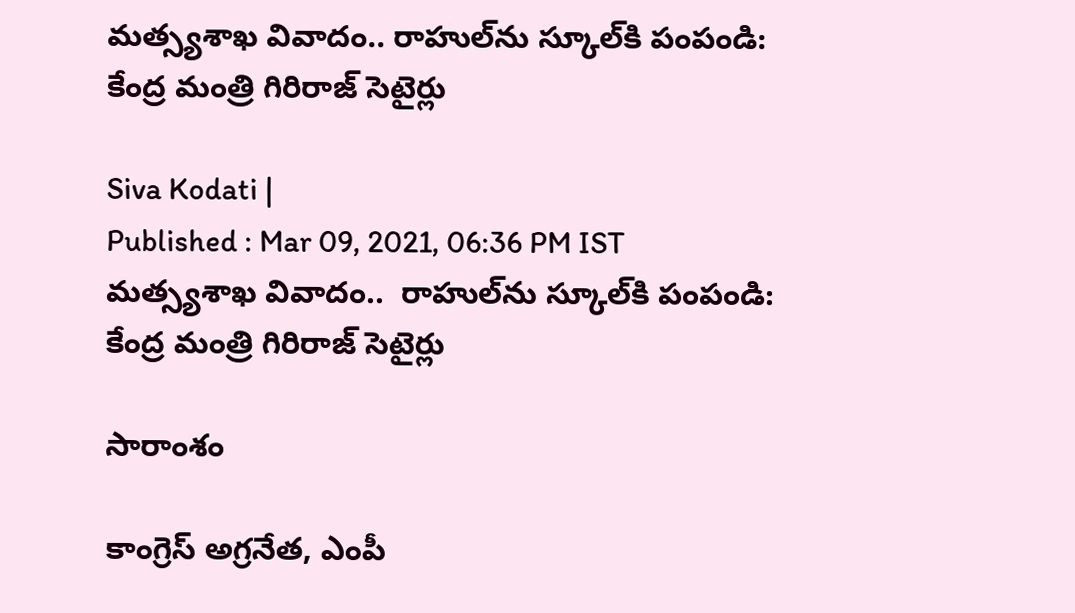మత్స్యశాఖ వివాదం.. రాహుల్‌‌ను స్కూల్‌కి పంపండి: కేంద్ర మంత్రి గిరిరాజ్ సెటైర్లు

Siva Kodati |
Published : Mar 09, 2021, 06:36 PM IST
మత్స్యశాఖ వివాదం..  రాహుల్‌‌ను స్కూల్‌కి పంపండి: కేంద్ర మంత్రి గిరిరాజ్ సెటైర్లు

సారాంశం

కాంగ్రెస్‌ అగ్రనేత, ఎంపీ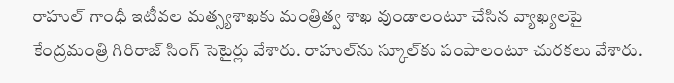రాహుల్‌ గాంధీ ఇటీవల మత్స్యశాఖకు మంత్రిత్వ శాఖ వుండాలంటూ చేసిన వ్యాఖ్యలపై కేంద్రమంత్రి గిరిరాజ్‌ సింగ్‌ సెటైర్లు వేశారు. రాహుల్‌ను స్కూల్‌కు పంపాలంటూ చురకలు వేశారు.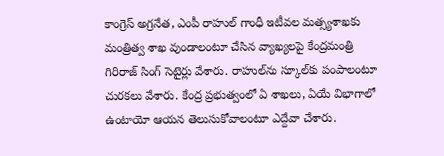కాంగ్రెస్‌ అగ్రనేత, ఎంపీ రాహుల్‌ గాంధీ ఇటీవల మత్స్యశాఖకు మంత్రిత్వ శాఖ వుండాలంటూ చేసిన వ్యాఖ్యలపై కేంద్రమంత్రి గిరిరాజ్‌ సింగ్‌ సెటైర్లు వేశారు. రాహుల్‌ను స్కూల్‌కు పంపాలంటూ చురకలు వేశారు. కేంద్ర ప్రభుత్వంలో ఏ శాఖలు, ఏయే విభాగాలో ఉంటాయో ఆయన తెలుసుకోవాలంటూ ఎద్దేవా చేశారు.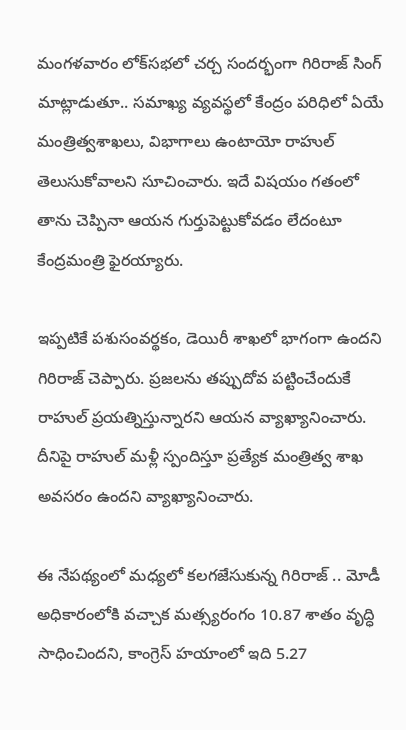మంగళవారం లోక్‌సభలో చర్చ సందర్భంగా గిరిరాజ్ సింగ్ మాట్లాడుతూ.. సమాఖ్య వ్యవస్థలో కేంద్రం పరిధిలో ఏయే మంత్రిత్వశాఖలు, విభాగాలు ఉంటాయో రాహుల్‌ తెలుసుకోవాలని సూచించారు. ఇదే విషయం గతంలో తాను చెప్పినా ఆయన గుర్తుపెట్టుకోవడం లేదంటూ కేంద్రమంత్రి ఫైరయ్యారు.

ఇప్పటికే పశుసంవర్థకం, డెయిరీ శాఖలో భాగంగా ఉందని గిరిరాజ్ చెప్పారు. ప్రజలను తప్పుదోవ పట్టించేందుకే రాహుల్‌ ప్రయత్నిస్తున్నారని ఆయన వ్యాఖ్యానించారు. దీనిపై రాహుల్‌ మళ్లీ స్పందిస్తూ ప్రత్యేక మంత్రిత్వ శాఖ అవసరం ఉందని వ్యాఖ్యానించారు.

ఈ నేపథ్యంలో మధ్యలో కలగజేసుకున్న గిరిరాజ్‌ .. మోడీ అధికారంలోకి వచ్చాక మత్స్యరంగం 10.87 శాతం వృద్ధి సాధించిందని, కాంగ్రెస్‌ హయాంలో ఇది 5.27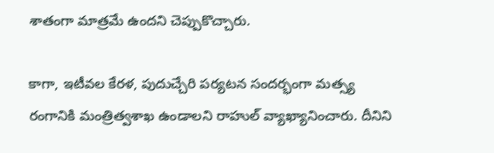శాతంగా మాత్రమే ఉందని చెప్పుకొచ్చారు.

కాగా, ఇటీవల కేరళ, పుదుచ్చేరి పర్యటన సందర్భంగా మత్స్య రంగానికి మంత్రిత్వశాఖ ఉండాలని రాహుల్‌ వ్యాఖ్యానించారు. దీనిని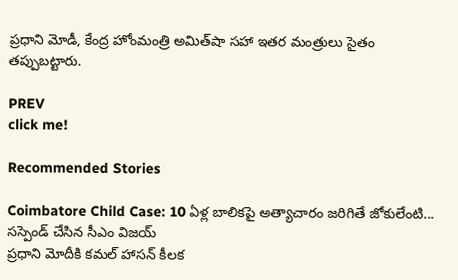ప్రధాని మోడీ, కేంద్ర హోంమంత్రి అమిత్‌షా సహా ఇతర మంత్రులు సైతం తప్పుబట్టారు.

PREV
click me!

Recommended Stories

Coimbatore Child Case: 10 ఏళ్ల బాలికపై అత్యాచారం జరిగితే జోకులేంటి... సస్పెండ్ చేసిన సీఎం విజయ్
ప్రధాని మోదీకి కమల్ హాసన్ కీలక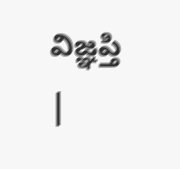విజ్ఞప్తి |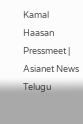Kamal Haasan Pressmeet | Asianet News Telugu